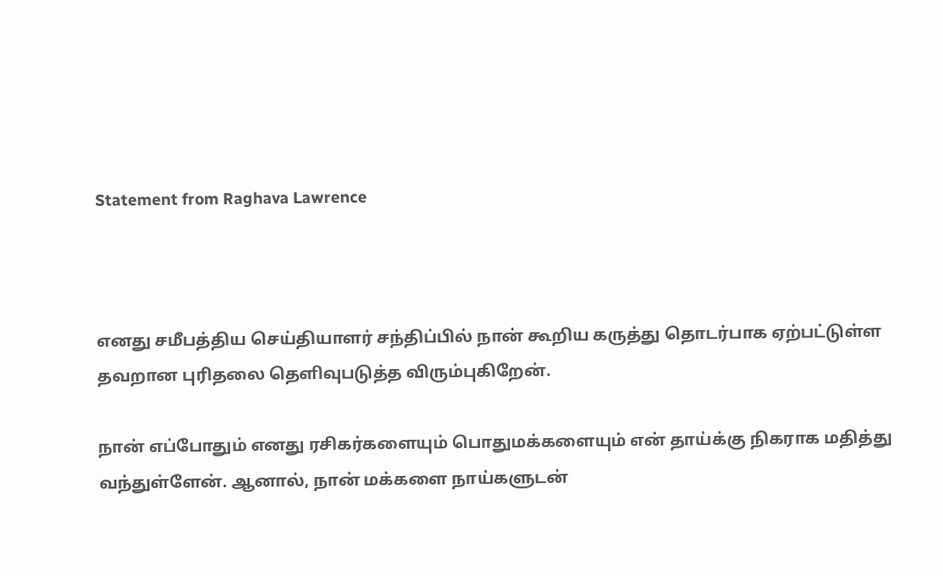Statement from Raghava Lawrence



எனது சமீபத்திய செய்தியாளர் சந்திப்பில் நான் கூறிய கருத்து தொடர்பாக ஏற்பட்டுள்ள தவறான புரிதலை தெளிவுபடுத்த விரும்புகிறேன்.

நான் எப்போதும் எனது ரசிகர்களையும் பொதுமக்களையும் என் தாய்க்கு நிகராக மதித்து வந்துள்ளேன். ஆனால், நான் மக்களை நாய்களுடன்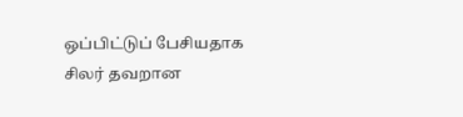ஒப்பிட்டுப் பேசியதாக சிலர் தவறான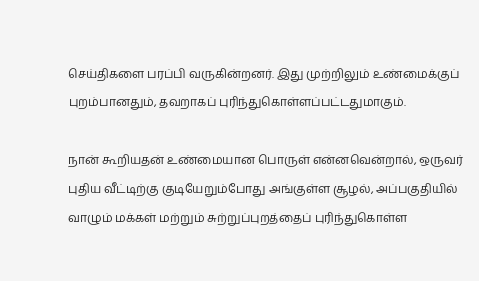செய்திகளை பரப்பி வருகின்றனர். இது முற்றிலும் உண்மைக்குப் புறம்பானதும், தவறாகப் புரிந்துகொள்ளப்பட்டதுமாகும்.

நான் கூறியதன் உண்மையான பொருள் என்னவென்றால், ஒருவர் புதிய வீட்டிற்கு குடியேறும்போது அங்குள்ள சூழல், அப்பகுதியில் வாழும் மக்கள் மற்றும் சுற்றுப்புறத்தைப் புரிந்துகொள்ள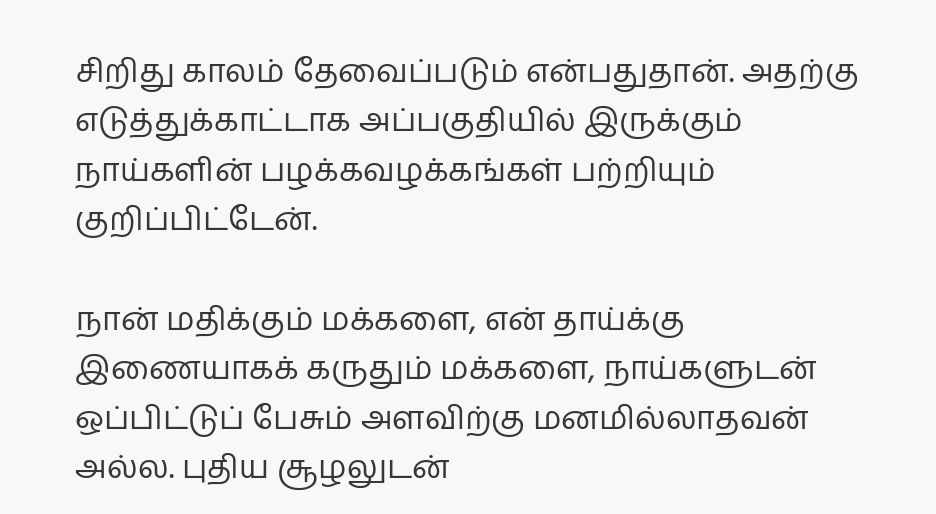சிறிது காலம் தேவைப்படும் என்பதுதான். அதற்கு எடுத்துக்காட்டாக அப்பகுதியில் இருக்கும் நாய்களின் பழக்கவழக்கங்கள் பற்றியும் குறிப்பிட்டேன்.

நான் மதிக்கும் மக்களை, என் தாய்க்கு இணையாகக் கருதும் மக்களை, நாய்களுடன் ஒப்பிட்டுப் பேசும் அளவிற்கு மனமில்லாதவன் அல்ல. புதிய சூழலுடன்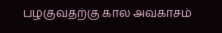பழகுவதற்கு கால அவகாசம்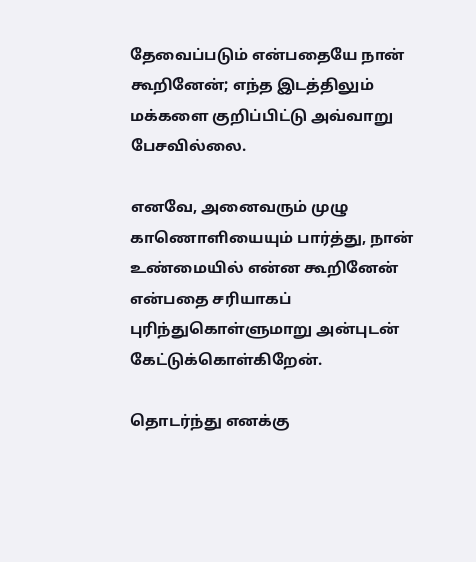தேவைப்படும் என்பதையே நான் கூறினேன்; எந்த இடத்திலும் மக்களை குறிப்பிட்டு அவ்வாறு பேசவில்லை.

எனவே, அனைவரும் முழு காணொளியையும் பார்த்து, நான் உண்மையில் என்ன கூறினேன் என்பதை சரியாகப் புரிந்துகொள்ளுமாறு அன்புடன் கேட்டுக்கொள்கிறேன்.

தொடர்ந்து எனக்கு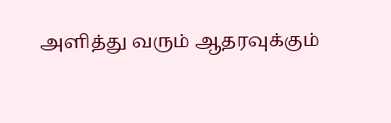அளித்து வரும் ஆதரவுக்கும்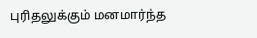புரிதலுக்கும் மனமார்ந்த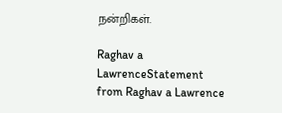நன்றிகள்.

Raghav a LawrenceStatement from Raghav a Lawrence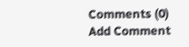Comments (0)
Add Comment